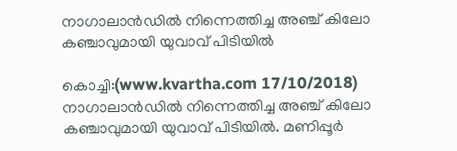നാഗാലാന്‍ഡില്‍ നിന്നെത്തിച്ച അഞ്ച് കിലോ കഞ്ചാവുമായി യുവാവ് പിടിയില്‍

കൊച്ചി:(www.kvartha.com 17/10/2018) നാഗാലാന്‍ഡില്‍ നിന്നെത്തിച്ച അഞ്ച് കിലോ കഞ്ചാവുമായി യുവാവ് പിടിയില്‍. മണിപ്പൂര്‍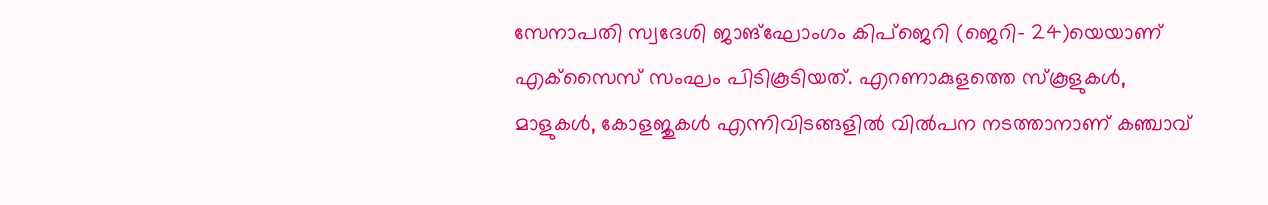സേനാപതി സ്വദേശി ജാങ്‌ഘോംഗം കിപ്‌ജെറി (ജെറി- 24)യെയാണ് എക്‌സൈസ് സംഘം പിടികൂടിയത്. എറണാകുളത്തെ സ്‌കൂളുകള്‍, മാളുകള്‍, കോളജുകള്‍ എന്നിവിടങ്ങളില്‍ വില്‍പന നടത്താനാണ് കഞ്ചാവ്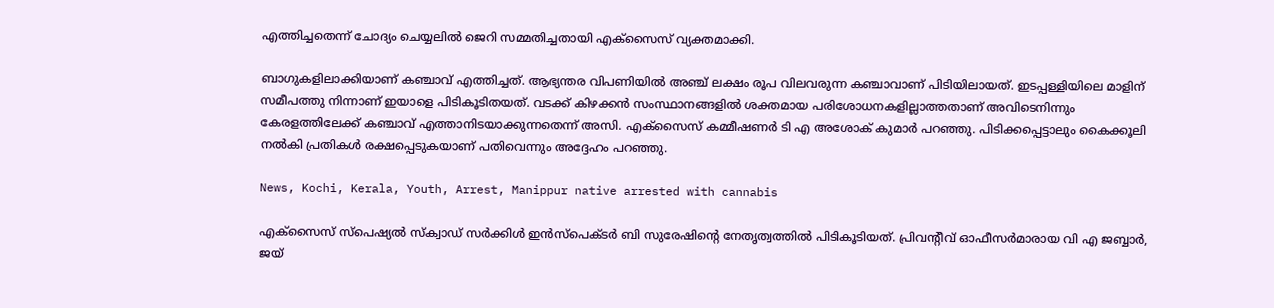എത്തിച്ചതെന്ന് ചോദ്യം ചെയ്യലില്‍ ജെറി സമ്മതിച്ചതായി എക്‌സൈസ് വ്യക്തമാക്കി.

ബാഗുകളിലാക്കിയാണ് കഞ്ചാവ് എത്തിച്ചത്. ആഭ്യന്തര വിപണിയില്‍ അഞ്ച് ലക്ഷം രൂപ വിലവരുന്ന കഞ്ചാവാണ് പിടിയിലായത്. ഇടപ്പള്ളിയിലെ മാളിന് സമീപത്തു നിന്നാണ് ഇയാളെ പിടികൂടിതയത്. വടക്ക് കിഴക്കന്‍ സംസ്ഥാനങ്ങളില്‍ ശക്തമായ പരിശോധനകളില്ലാത്തതാണ് അവിടെനിന്നും കേരളത്തിലേക്ക് കഞ്ചാവ് എത്താനിടയാക്കുന്നതെന്ന് അസി. എക്‌സൈസ് കമ്മീഷണര്‍ ടി എ അശോക് കുമാര്‍ പറഞ്ഞു. പിടിക്കപ്പെട്ടാലും കൈക്കൂലി നല്‍കി പ്രതികള്‍ രക്ഷപ്പെടുകയാണ് പതിവെന്നും അദ്ദേഹം പറഞ്ഞു.

News, Kochi, Kerala, Youth, Arrest, Manippur native arrested with cannabis

എക്‌സൈസ് സ്‌പെഷ്യല്‍ സ്‌ക്വാഡ് സര്‍ക്കിള്‍ ഇന്‍സ്‌പെക്ടര്‍ ബി സുരേഷിന്റെ നേതൃത്വത്തില്‍ പിടികൂടിയത്. പ്രിവന്റീവ് ഓഫീസര്‍മാരായ വി എ ജബ്ബാര്‍, ജയ്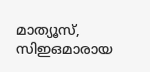മാത്യൂസ്, സിഇഒമാരായ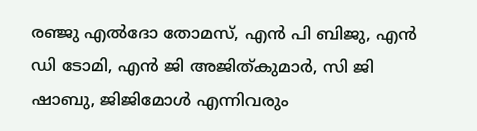രഞ്ജു എല്‍ദോ തോമസ്, എന്‍ പി ബിജു, എന്‍ ഡി ടോമി, എന്‍ ജി അജിത്കുമാര്‍, സി ജി ഷാബു, ജിജിമോള്‍ എന്നിവരും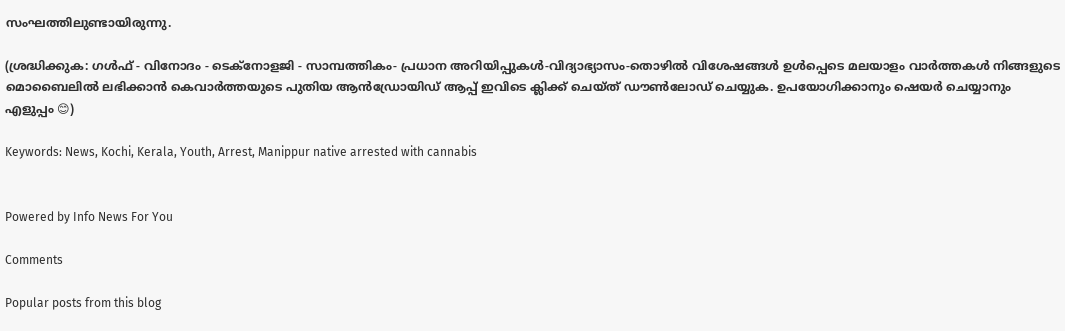സംഘത്തിലുണ്ടായിരുന്നു.

(ശ്രദ്ധിക്കുക: ഗൾഫ് - വിനോദം - ടെക്നോളജി - സാമ്പത്തികം- പ്രധാന അറിയിപ്പുകൾ-വിദ്യാഭ്യാസം-തൊഴിൽ വിശേഷങ്ങൾ ഉൾപ്പെടെ മലയാളം വാർത്തകൾ നിങ്ങളുടെ മൊബൈലിൽ ലഭിക്കാൻ കെവാർത്തയുടെ പുതിയ ആൻഡ്രോയിഡ് ആപ്പ് ഇവിടെ ക്ലിക്ക് ചെയ്ത് ഡൗൺലോഡ് ചെയ്യുക. ഉപയോഗിക്കാനും ഷെയർ ചെയ്യാനും എളുപ്പം 😊)

Keywords: News, Kochi, Kerala, Youth, Arrest, Manippur native arrested with cannabis


Powered by Info News For You

Comments

Popular posts from this blog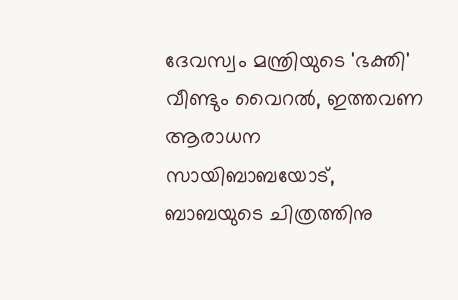ദേവസ്വം മന്ത്രിയുടെ 'ഭക്തി' വീണ്ടും വൈറല്‍, ഇത്തവണ ആരാധന സായിബാബയോട്, ബാബയുടെ ചിത്രത്തിനു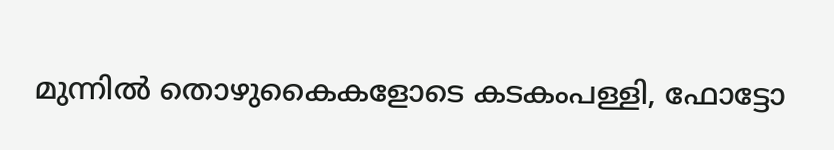മുന്നില്‍ തൊഴുകൈകളോടെ കടകംപള്ളി, ഫോട്ടോ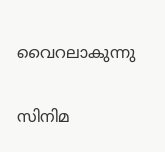വൈറലാകുന്നു

സിനിമ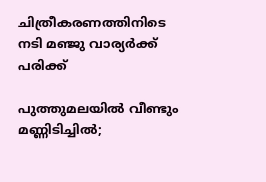ചിത്രീകരണത്തിനിടെ നടി മഞ്ജു വാര്യര്‍ക്ക് പരിക്ക്

പുത്തുമലയില്‍ വീണ്ടും മണ്ണിടിച്ചില്‍;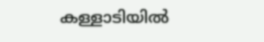കള്ളാടിയില്‍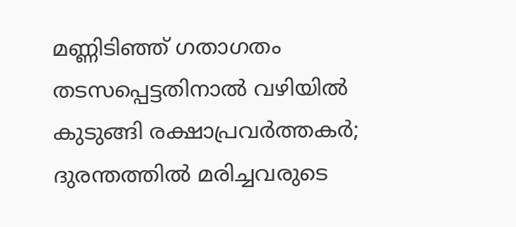മണ്ണിടിഞ്ഞ് ഗതാഗതം തടസപ്പെട്ടതിനാല്‍ വഴിയില്‍ കുടുങ്ങി രക്ഷാപ്രവര്‍ത്തകര്‍; ദുരന്തത്തില്‍ മരിച്ചവരുടെ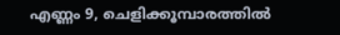എണ്ണം 9, ചെളിക്കൂമ്പാരത്തില്‍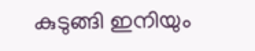കുടുങ്ങി ഇനിയും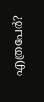എത്രപേര്‍?